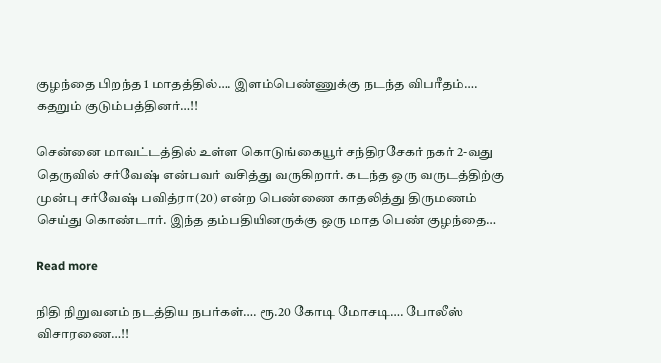குழந்தை பிறந்த 1 மாதத்தில்…. இளம்பெண்ணுக்கு நடந்த விபரீதம்…. கதறும் குடும்பத்தினர்…!!

சென்னை மாவட்டத்தில் உள்ள கொடுங்கையூர் சந்திரசேகர் நகர் 2-வது தெருவில் சர்வேஷ் என்பவர் வசித்து வருகிறார். கடந்த ஒரு வருடத்திற்கு முன்பு சர்வேஷ் பவித்ரா(20) என்ற பெண்ணை காதலித்து திருமணம் செய்து கொண்டார். இந்த தம்பதியினருக்கு ஒரு மாத பெண் குழந்தை…

Read more

நிதி நிறுவனம் நடத்திய நபர்கள்…. ரூ.20 கோடி மோசடி…. போலீஸ் விசாரணை…!!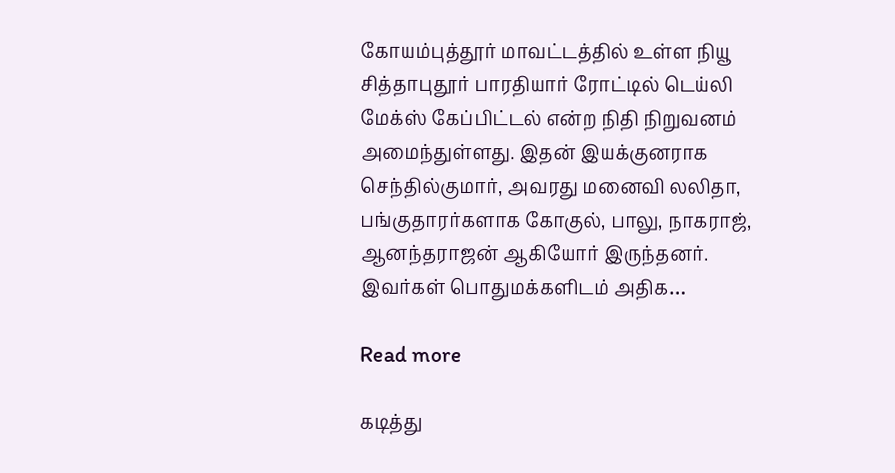கோயம்புத்தூர் மாவட்டத்தில் உள்ள நியூ சித்தாபுதூர் பாரதியார் ரோட்டில் டெய்லி மேக்ஸ் கேப்பிட்டல் என்ற நிதி நிறுவனம் அமைந்துள்ளது. இதன் இயக்குனராக செந்தில்குமார், அவரது மனைவி லலிதா, பங்குதாரர்களாக கோகுல், பாலு, நாகராஜ், ஆனந்தராஜன் ஆகியோர் இருந்தனர். இவர்கள் பொதுமக்களிடம் அதிக…

Read more

கடித்து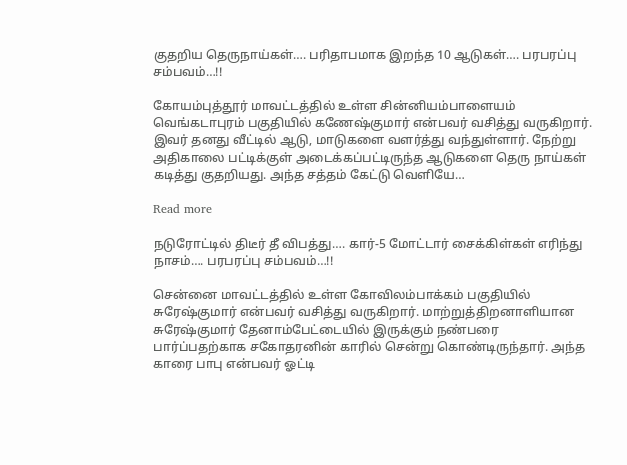குதறிய தெருநாய்கள்…. பரிதாபமாக இறந்த 10 ஆடுகள்…. பரபரப்பு சம்பவம்…!!

கோயம்புத்தூர் மாவட்டத்தில் உள்ள சின்னியம்பாளையம் வெங்கடாபுரம் பகுதியில் கணேஷ்குமார் என்பவர் வசித்து வருகிறார். இவர் தனது வீட்டில் ஆடு, மாடுகளை வளர்த்து வந்துள்ளார். நேற்று அதிகாலை பட்டிக்குள் அடைக்கப்பட்டிருந்த ஆடுகளை தெரு நாய்கள் கடித்து குதறியது. அந்த சத்தம் கேட்டு வெளியே…

Read more

நடுரோட்டில் திடீர் தீ விபத்து…. கார்-5 மோட்டார் சைக்கிள்கள் எரிந்து நாசம்…. பரபரப்பு சம்பவம்…!!

சென்னை மாவட்டத்தில் உள்ள கோவிலம்பாக்கம் பகுதியில் சுரேஷ்குமார் என்பவர் வசித்து வருகிறார். மாற்றுத்திறனாளியான சுரேஷ்குமார் தேனாம்பேட்டையில் இருக்கும் நண்பரை பார்ப்பதற்காக சகோதரனின் காரில் சென்று கொண்டிருந்தார். அந்த காரை பாபு என்பவர் ஓட்டி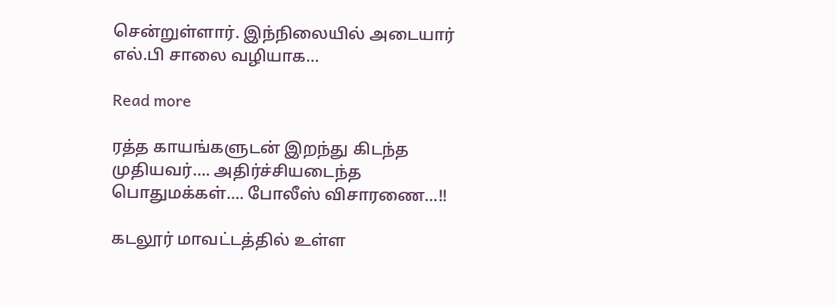சென்றுள்ளார். இந்நிலையில் அடையார் எல்.பி சாலை வழியாக…

Read more

ரத்த காயங்களுடன் இறந்து கிடந்த முதியவர்…. அதிர்ச்சியடைந்த பொதுமக்கள்…. போலீஸ் விசாரணை…!!

கடலூர் மாவட்டத்தில் உள்ள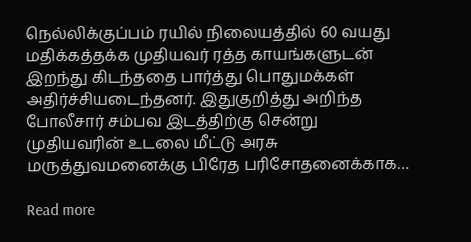நெல்லிக்குப்பம் ரயில் நிலையத்தில் 60 வயது மதிக்கத்தக்க முதியவர் ரத்த காயங்களுடன் இறந்து கிடந்ததை பார்த்து பொதுமக்கள் அதிர்ச்சியடைந்தனர். இதுகுறித்து அறிந்த போலீசார் சம்பவ இடத்திற்கு சென்று முதியவரின் உடலை மீட்டு அரசு மருத்துவமனைக்கு பிரேத பரிசோதனைக்காக…

Read more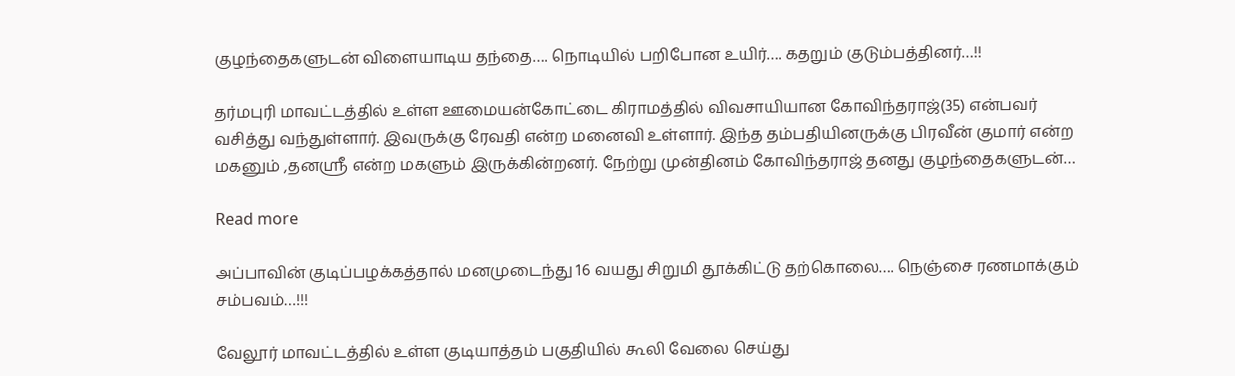குழந்தைகளுடன் விளையாடிய தந்தை…. நொடியில் பறிபோன உயிர்…. கதறும் குடும்பத்தினர்…!!

தர்மபுரி மாவட்டத்தில் உள்ள ஊமையன்கோட்டை கிராமத்தில் விவசாயியான கோவிந்தராஜ்(35) என்பவர் வசித்து வந்துள்ளார். இவருக்கு ரேவதி என்ற மனைவி உள்ளார். இந்த தம்பதியினருக்கு பிரவீன் குமார் என்ற மகனும் ,தனஸ்ரீ என்ற மகளும் இருக்கின்றனர். நேற்று முன்தினம் கோவிந்தராஜ் தனது குழந்தைகளுடன்…

Read more

அப்பாவின் குடிப்பழக்கத்தால் மனமுடைந்து 16 வயது சிறுமி தூக்கிட்டு தற்கொலை…. நெஞ்சை ரணமாக்கும் சம்பவம்…!!!

வேலூர் மாவட்டத்தில் உள்ள குடியாத்தம் பகுதியில் கூலி வேலை செய்து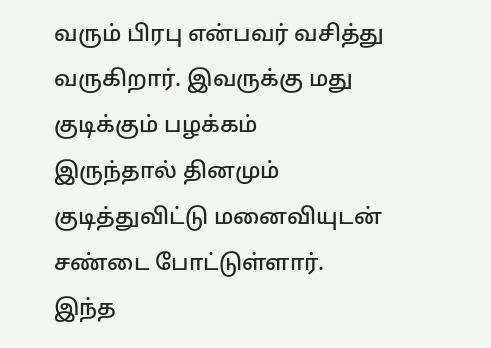வரும் பிரபு என்பவர் வசித்து வருகிறார். இவருக்கு மது குடிக்கும் பழக்கம் இருந்தால் தினமும் குடித்துவிட்டு மனைவியுடன் சண்டை போட்டுள்ளார். இந்த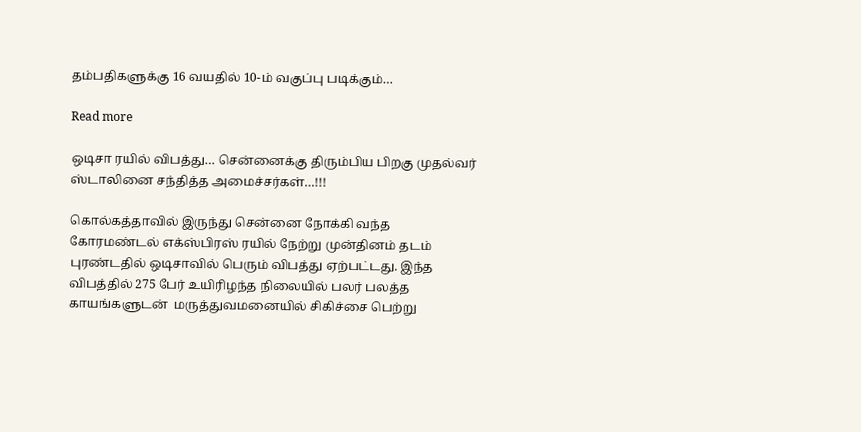தம்பதிகளுக்கு 16 வயதில் 10-ம் வகுப்பு படிக்கும்…

Read more

ஒடிசா ரயில் விபத்து… சென்னைக்கு திரும்பிய பிறகு முதல்வர் ஸ்டாலினை சந்தித்த அமைச்சர்கள்…!!!

கொல்கத்தாவில் இருந்து சென்னை நோக்கி வந்த கோரமண்டல் எக்ஸ்பிரஸ் ரயில் நேற்று முன்தினம் தடம் புரண்டதில் ஒடிசாவில் பெரும் விபத்து ஏற்பட்டது. இந்த விபத்தில் 275 பேர் உயிரிழந்த நிலையில் பலர் பலத்த காயங்களுடன்  மருத்துவமனையில் சிகிச்சை பெற்று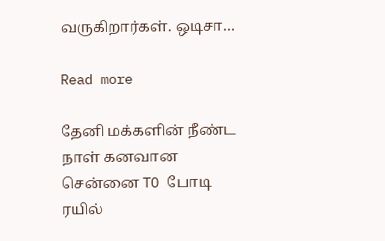வருகிறார்கள். ஒடிசா…

Read more

தேனி மக்களின் நீண்ட நாள் கனவான சென்னை TO போடி ரயில்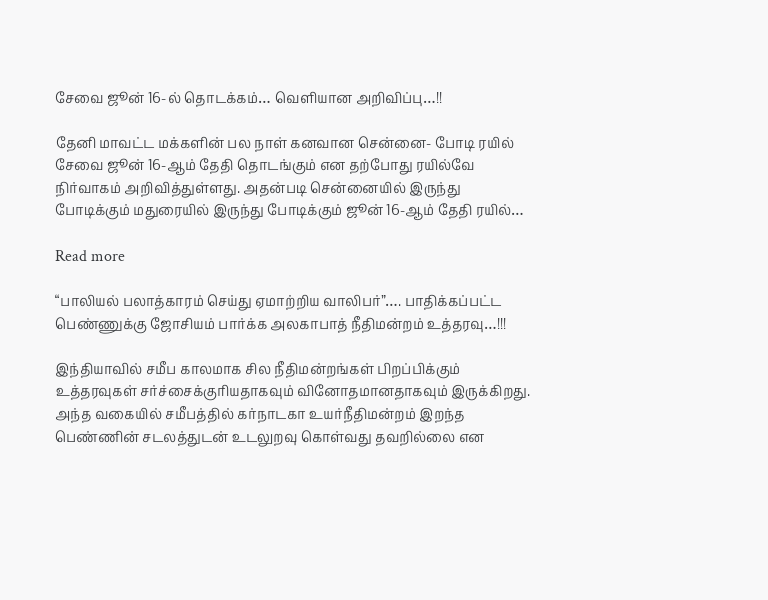சேவை ஜூன் 16-ல் தொடக்கம்… வெளியான அறிவிப்பு…!!

தேனி மாவட்ட மக்களின் பல நாள் கனவான சென்னை- போடி ரயில் சேவை ஜூன் 16-ஆம் தேதி தொடங்கும் என தற்போது ரயில்வே நிர்வாகம் அறிவித்துள்ளது. அதன்படி சென்னையில் இருந்து போடிக்கும் மதுரையில் இருந்து போடிக்கும் ஜூன் 16-ஆம் தேதி ரயில்…

Read more

“பாலியல் பலாத்காரம் செய்து ஏமாற்றிய வாலிபர்”…. பாதிக்கப்பட்ட பெண்ணுக்கு ஜோசியம் பார்க்க அலகாபாத் நீதிமன்றம் உத்தரவு…!!!

இந்தியாவில் சமீப காலமாக சில நீதிமன்றங்கள் பிறப்பிக்கும் உத்தரவுகள் சர்ச்சைக்குரியதாகவும் வினோதமானதாகவும் இருக்கிறது. அந்த வகையில் சமீபத்தில் கர்நாடகா உயர்நீதிமன்றம் இறந்த பெண்ணின் சடலத்துடன் உடலுறவு கொள்வது தவறில்லை என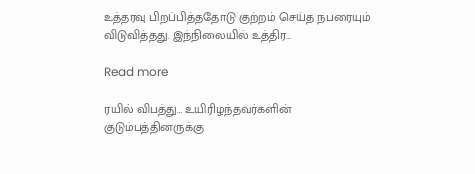உத்தரவு பிறப்பித்ததோடு குற்றம் செய்த நபரையும் விடுவித்தது. இந்நிலையில் உத்திர…

Read more

ரயில் விபத்து… உயிரிழந்தவர்களின் குடும்பத்தினருக்கு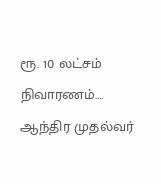ரூ. 10 லட்சம் நிவாரணம்…. ஆந்திர முதல்வர்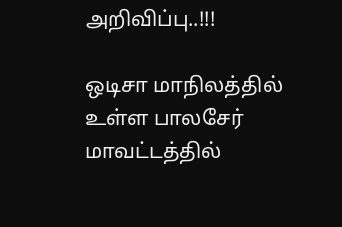அறிவிப்பு..!!!

ஒடிசா மாநிலத்தில் உள்ள பாலசேர் மாவட்டத்தில்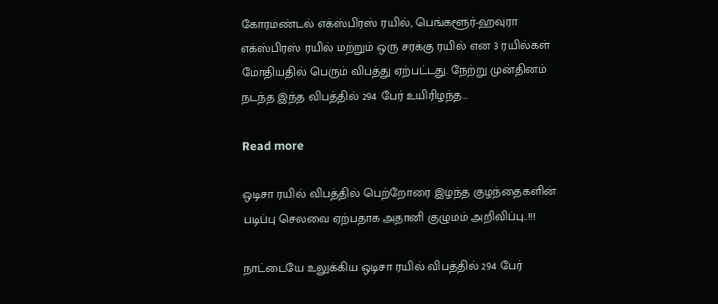கோரமண்டல் எக்ஸ்பிரஸ் ரயில், பெங்களூர்-ஹவுரா எக்ஸ்பிரஸ் ரயில் மற்றும் ஒரு சரக்கு ரயில் என 3 ரயில்கள் மோதியதில் பெரும் விபத்து ஏற்பட்டது. நேற்று முன்தினம் நடந்த இந்த விபத்தில் 294 பேர் உயிரிழந்த…

Read more

ஒடிசா ரயில் விபத்தில் பெற்றோரை இழந்த குழந்தைகளின் படிப்பு செலவை ஏற்பதாக அதானி குழுமம் அறிவிப்பு..!!!

நாட்டையே உலுக்கிய ஒடிசா ரயில் விபத்தில் 294 பேர்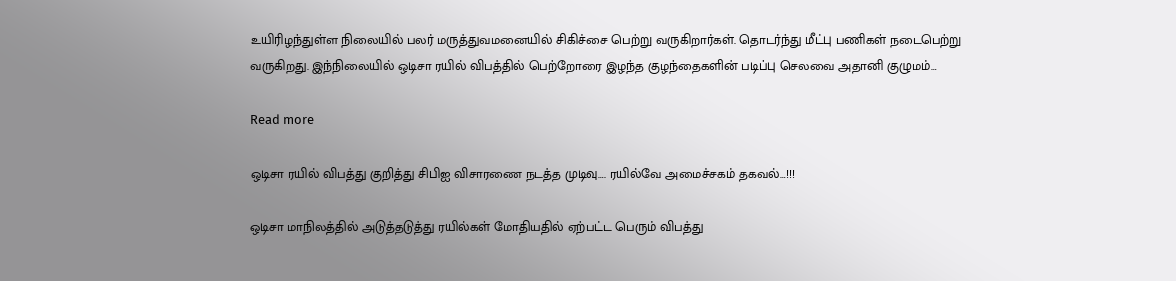உயிரிழந்துள்ள நிலையில் பலர் மருத்துவமனையில் சிகிச்சை பெற்று வருகிறார்கள். தொடர்ந்து மீட்பு பணிகள் நடைபெற்று வருகிறது. இந்நிலையில் ஒடிசா ரயில் விபத்தில் பெற்றோரை இழந்த குழந்தைகளின் படிப்பு செலவை அதானி குழுமம்…

Read more

ஒடிசா ரயில் விபத்து குறித்து சிபிஐ விசாரணை நடத்த முடிவு…. ரயில்வே அமைச்சகம் தகவல்…!!!

ஒடிசா மாநிலத்தில் அடுத்தடுத்து ரயில்கள் மோதியதில் ஏற்பட்ட பெரும் விபத்து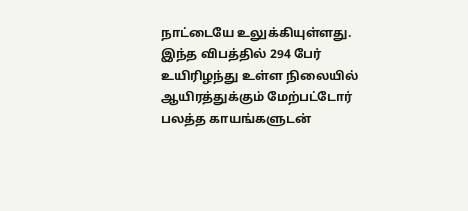நாட்டையே உலுக்கியுள்ளது. இந்த விபத்தில் 294 பேர் உயிரிழந்து உள்ள நிலையில் ஆயிரத்துக்கும் மேற்பட்டோர் பலத்த காயங்களுடன்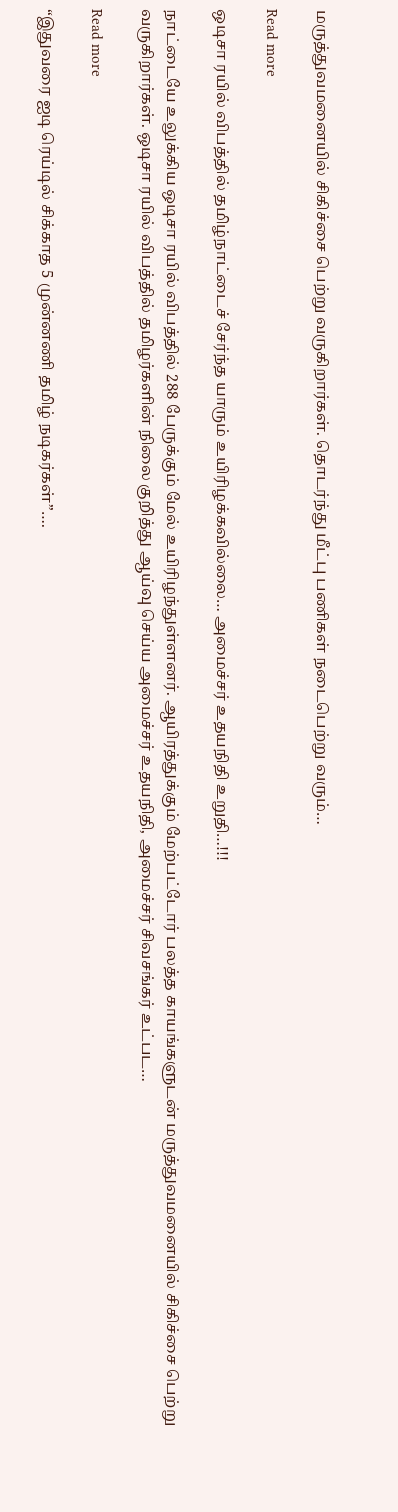மருத்துவமனையில் சிகிச்சை பெற்று வருகிறார்கள். தொடர்ந்து மீட்பு பணிகள் நடைபெற்று வரும்…

Read more

ஒடிசா ரயில் விபத்தில் தமிழ்நாட்டைச் சேர்ந்த யாரும் உயிரிழக்கவில்லை… அமைச்சர் உதயநிதி உறுதி…!!!

நாட்டையே உலுக்கிய ஒடிசா ரயில் விபத்தில் 288 பேருக்கும் மேல் உயிரிழந்துள்ளனர். ஆயிரத்துக்கும் மேற்பட்டோர் பலத்த காயங்களுடன் மருத்துவமனையில் சிகிச்சை பெற்று வருகிறார்கள். ஒடிசா ரயில் விபத்தில் தமிழர்களின் நிலை குறித்து ஆய்வு செய்ய அமைச்சர் உதயநிதி, அமைச்சர் சிவசங்கர் உட்பட…

Read more

“இதுவரை ஐடி ரெய்டில் சிக்காத 5 முன்னணி தமிழ் நடிகர்கள்”….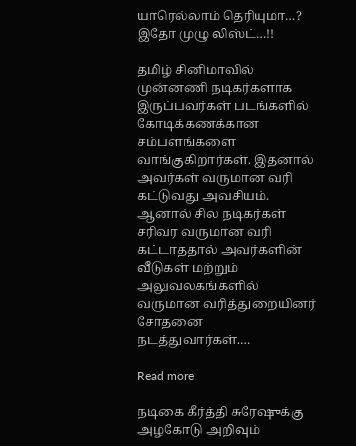யாரெல்லாம் தெரியுமா…? இதோ முழு லிஸ்ட்…!!

தமிழ் சினிமாவில் முன்னணி நடிகர்களாக இருப்பவர்கள் படங்களில் கோடிக்கணக்கான சம்பளங்களை வாங்குகிறார்கள். இதனால் அவர்கள் வருமான வரி கட்டுவது அவசியம். ஆனால் சில நடிகர்கள் சரிவர வருமான வரி கட்டாததால் அவர்களின் வீடுகள் மற்றும் அலுவலகங்களில் வருமான வரித்துறையினர் சோதனை நடத்துவார்கள்.…

Read more

நடிகை கீர்த்தி சுரேஷுக்கு அழகோடு அறிவும்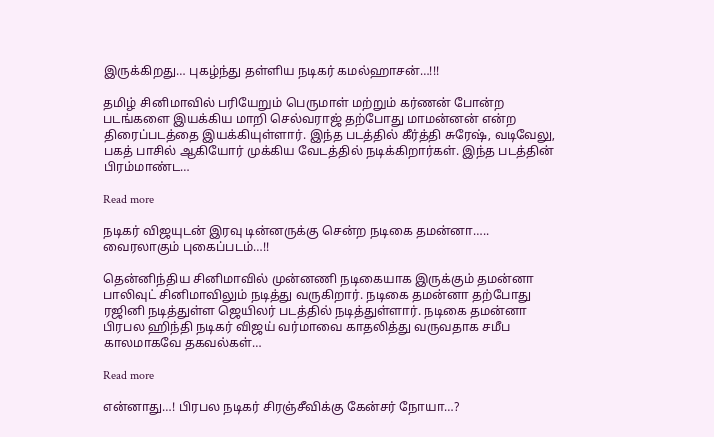இருக்கிறது… புகழ்ந்து தள்ளிய நடிகர் கமல்ஹாசன்…!!!

தமிழ் சினிமாவில் பரியேறும் பெருமாள் மற்றும் கர்ணன் போன்ற படங்களை இயக்கிய மாறி செல்வராஜ் தற்போது மாமன்னன் என்ற திரைப்படத்தை இயக்கியுள்ளார். இந்த படத்தில் கீர்த்தி சுரேஷ், வடிவேலு, பகத் பாசில் ஆகியோர் முக்கிய வேடத்தில் நடிக்கிறார்கள். இந்த படத்தின் பிரம்மாண்ட…

Read more

நடிகர் விஜயுடன் இரவு டின்னருக்கு சென்ற நடிகை தமன்னா….. வைரலாகும் புகைப்படம்…!!

தென்னிந்திய சினிமாவில் முன்னணி நடிகையாக இருக்கும் தமன்னா பாலிவுட் சினிமாவிலும் நடித்து வருகிறார். நடிகை தமன்னா தற்போது ரஜினி நடித்துள்ள ஜெயிலர் படத்தில் நடித்துள்ளார். நடிகை தமன்னா பிரபல ஹிந்தி நடிகர் விஜய் வர்மாவை காதலித்து வருவதாக சமீப காலமாகவே தகவல்கள்…

Read more

என்னாது…! பிரபல நடிகர் சிரஞ்சீவிக்கு கேன்சர் நோயா…?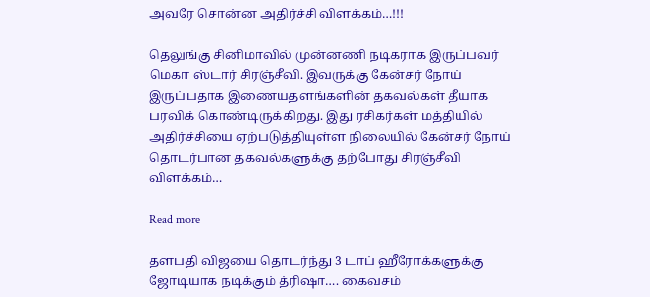அவரே சொன்ன அதிர்ச்சி விளக்கம்…!!!

தெலுங்கு சினிமாவில் முன்னணி நடிகராக இருப்பவர் மெகா ஸ்டார் சிரஞ்சீவி. இவருக்கு கேன்சர் நோய் இருப்பதாக இணையதளங்களின் தகவல்கள் தீயாக பரவிக் கொண்டிருக்கிறது. இது ரசிகர்கள் மத்தியில் அதிர்ச்சியை ஏற்படுத்தியுள்ள நிலையில் கேன்சர் நோய் தொடர்பான தகவல்களுக்கு தற்போது சிரஞ்சீவி விளக்கம்…

Read more

தளபதி விஜயை தொடர்ந்து 3 டாப் ஹீரோக்களுக்கு ஜோடியாக நடிக்கும் த்ரிஷா…. கைவசம்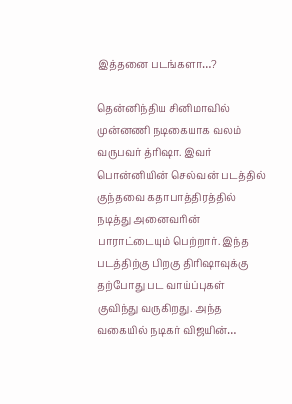இத்தனை படங்களா…?

தென்னிந்திய சினிமாவில் முன்னணி நடிகையாக வலம் வருபவர் த்ரிஷா. இவர் பொன்னியின் செல்வன் படத்தில் குந்தவை கதாபாத்திரத்தில் நடித்து அனைவரின் பாராட்டையும் பெற்றார். இந்த படத்திற்கு பிறகு திரிஷாவுக்கு தற்போது பட வாய்ப்புகள் குவிந்து வருகிறது. அந்த வகையில் நடிகர் விஜயின்…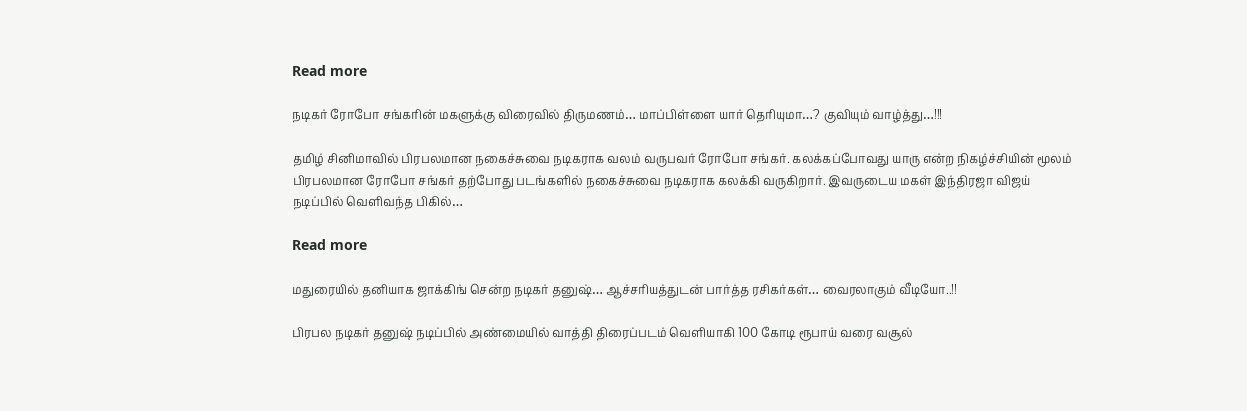Read more

நடிகர் ரோபோ சங்கரின் மகளுக்கு விரைவில் திருமணம்… மாப்பிள்ளை யார் தெரியுமா…? குவியும் வாழ்த்து…!!!

தமிழ் சினிமாவில் பிரபலமான நகைச்சுவை நடிகராக வலம் வருபவர் ரோபோ சங்கர். கலக்கப்போவது யாரு என்ற நிகழ்ச்சியின் மூலம் பிரபலமான ரோபோ சங்கர் தற்போது படங்களில் நகைச்சுவை நடிகராக கலக்கி வருகிறார். இவருடைய மகள் இந்திரஜா விஜய் நடிப்பில் வெளிவந்த பிகில்…

Read more

மதுரையில் தனியாக ஜாக்கிங் சென்ற நடிகர் தனுஷ்… ஆச்சரியத்துடன் பார்த்த ரசிகர்கள்… வைரலாகும் வீடியோ..!!

பிரபல நடிகர் தனுஷ் நடிப்பில் அண்மையில் வாத்தி திரைப்படம் வெளியாகி 100 கோடி ரூபாய் வரை வசூல்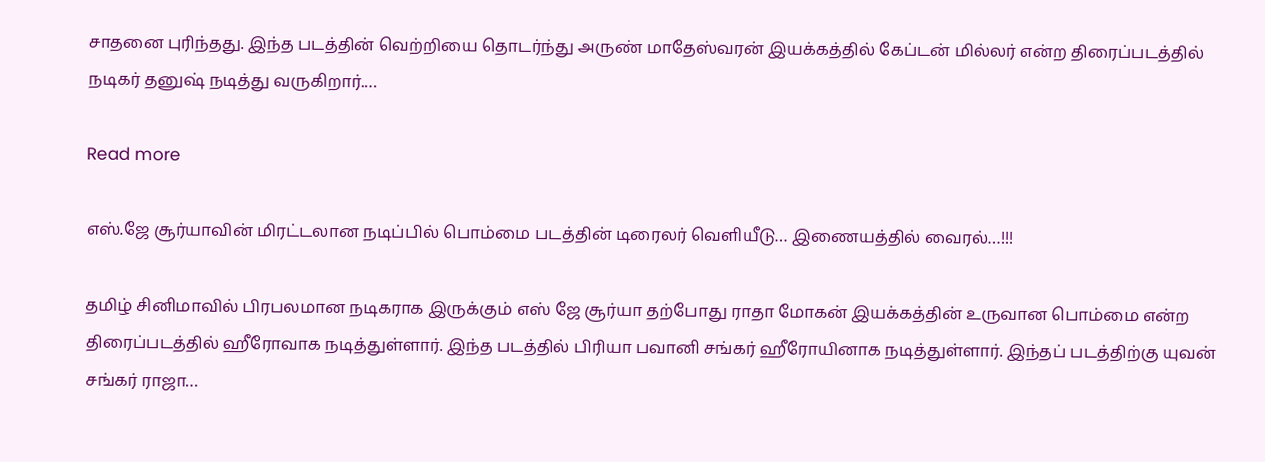சாதனை புரிந்தது. இந்த படத்தின் வெற்றியை தொடர்ந்து அருண் மாதேஸ்வரன் இயக்கத்தில் கேப்டன் மில்லர் என்ற திரைப்படத்தில் நடிகர் தனுஷ் நடித்து வருகிறார்.…

Read more

எஸ்.ஜே சூர்யாவின் மிரட்டலான நடிப்பில் பொம்மை படத்தின் டிரைலர் வெளியீடு… இணையத்தில் வைரல்…!!!

தமிழ் சினிமாவில் பிரபலமான நடிகராக இருக்கும் எஸ் ஜே சூர்யா தற்போது ராதா மோகன் இயக்கத்தின் உருவான பொம்மை என்ற திரைப்படத்தில் ஹீரோவாக நடித்துள்ளார். இந்த படத்தில் பிரியா பவானி சங்கர் ஹீரோயினாக நடித்துள்ளார். இந்தப் படத்திற்கு யுவன் சங்கர் ராஜா…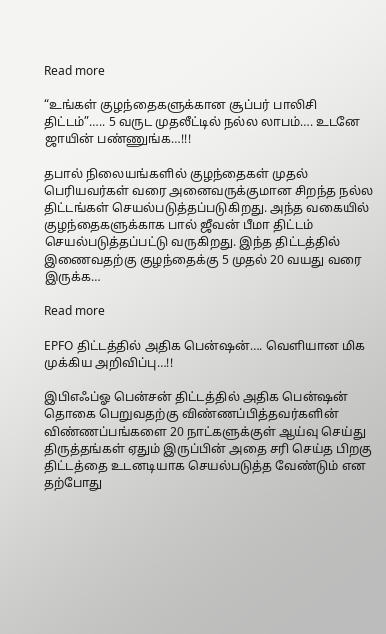Read more

“உங்கள் குழந்தைகளுக்கான சூப்பர் பாலிசி திட்டம்”….. 5 வருட முதலீட்டில் நல்ல லாபம்…. உடனே ஜாயின் பண்ணுங்க…!!!

தபால் நிலையங்களில் குழந்தைகள் முதல் பெரியவர்கள் வரை அனைவருக்குமான சிறந்த நல்ல திட்டங்கள் செயல்படுத்தப்படுகிறது‌. அந்த வகையில் குழந்தைகளுக்காக பால் ஜீவன் பீமா திட்டம் செயல்படுத்தப்பட்டு வருகிறது. இந்த திட்டத்தில் இணைவதற்கு குழந்தைக்கு 5 முதல் 20 வயது வரை இருக்க…

Read more

EPFO திட்டத்தில் அதிக பென்ஷன்…. வெளியான மிக முக்கிய அறிவிப்பு…!!

இபிஎஃப்ஓ பென்சன் திட்டத்தில் அதிக பென்ஷன் தொகை பெறுவதற்கு விண்ணப்பித்தவர்களின் விண்ணப்பங்களை 20 நாட்களுக்குள் ஆய்வு செய்து திருத்தங்கள் ஏதும் இருப்பின் அதை சரி செய்த பிறகு திட்டத்தை உடனடியாக செயல்படுத்த வேண்டும் என தற்போது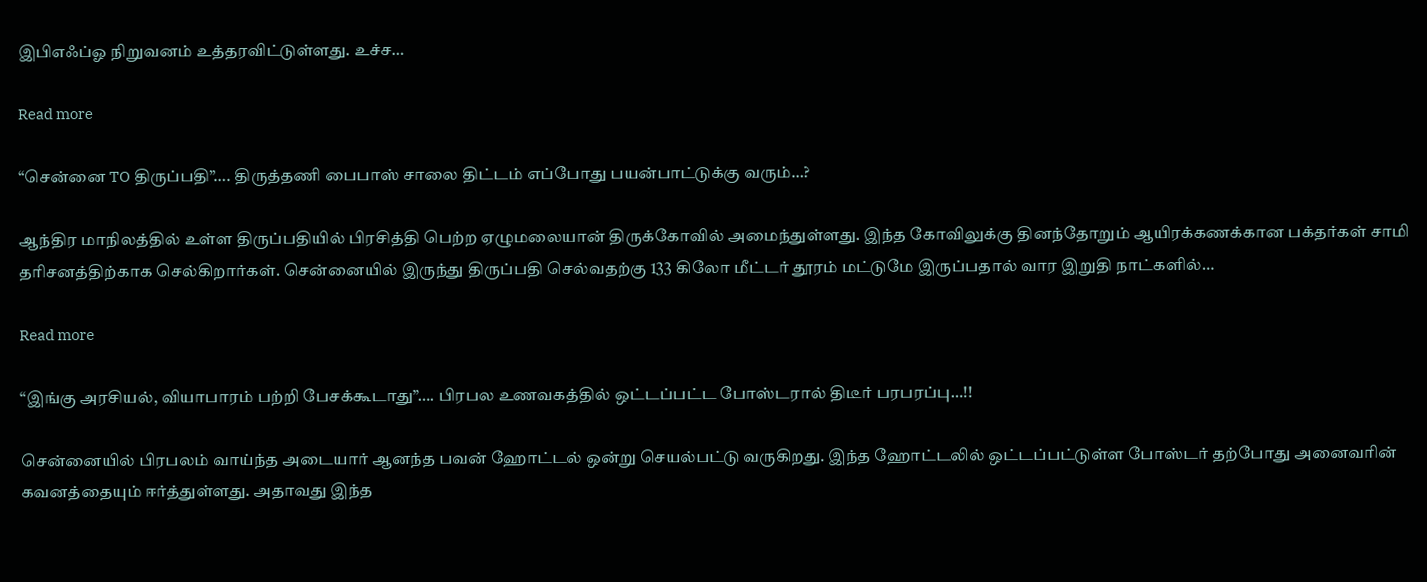இபிஎஃப்ஓ நிறுவனம் உத்தரவிட்டுள்ளது. உச்ச…

Read more

“சென்னை TO திருப்பதி”…. திருத்தணி பைபாஸ் சாலை திட்டம் எப்போது பயன்பாட்டுக்கு வரும்…?

ஆந்திர மாநிலத்தில் உள்ள திருப்பதியில் பிரசித்தி பெற்ற ஏழுமலையான் திருக்கோவில் அமைந்துள்ளது. இந்த கோவிலுக்கு தினந்தோறும் ஆயிரக்கணக்கான பக்தர்கள் சாமி தரிசனத்திற்காக செல்கிறார்கள். சென்னையில் இருந்து திருப்பதி செல்வதற்கு 133 கிலோ மீட்டர் தூரம் மட்டுமே இருப்பதால் வார இறுதி நாட்களில்…

Read more

“இங்கு அரசியல், வியாபாரம் பற்றி பேசக்கூடாது”…. பிரபல உணவகத்தில் ஒட்டப்பட்ட போஸ்டரால் திடீர் பரபரப்பு…!!

சென்னையில் பிரபலம் வாய்ந்த அடையார் ஆனந்த பவன் ஹோட்டல் ஒன்று செயல்பட்டு வருகிறது. இந்த ஹோட்டலில் ஒட்டப்பட்டுள்ள போஸ்டர் தற்போது அனைவரின் கவனத்தையும் ஈர்த்துள்ளது. அதாவது இந்த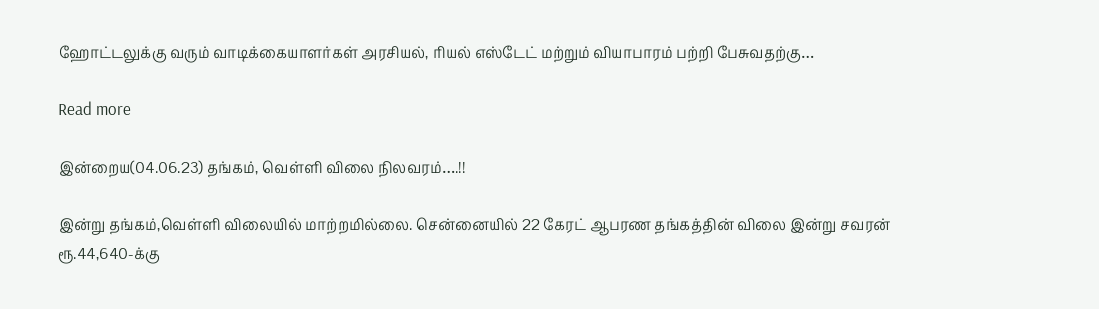ஹோட்டலுக்கு வரும் வாடிக்கையாளர்கள் அரசியல், ரியல் எஸ்டேட் மற்றும் வியாபாரம் பற்றி பேசுவதற்கு…

Read more

இன்றைய(04.06.23) தங்கம், வெள்ளி விலை நிலவரம்….!!

இன்று தங்கம்,வெள்ளி விலையில் மாற்றமில்லை. சென்னையில் 22 கேரட் ஆபரண தங்கத்தின் விலை இன்று சவரன் ரூ.44,640-க்கு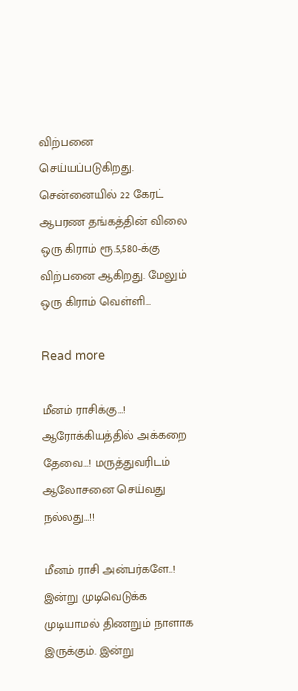விற்பனை செய்யப்படுகிறது. சென்னையில் 22 கேரட் ஆபரண தங்கத்தின் விலை ஒரு கிராம் ரூ.5,580-க்கு விற்பனை ஆகிறது. மேலும் ஒரு கிராம் வெள்ளி…

Read more

மீனம் ராசிக்கு…! ஆரோக்கியத்தில் அக்கறை தேவை…! மருத்துவரிடம் ஆலோசனை செய்வது நல்லது…!!

மீனம் ராசி அன்பர்களே..! இன்று முடிவெடுக்க முடியாமல் திணறும் நாளாக இருக்கும். இன்று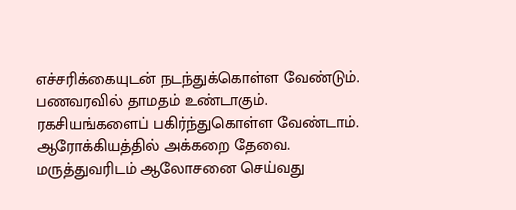எச்சரிக்கையுடன் நடந்துக்கொள்ள வேண்டும். பணவரவில் தாமதம் உண்டாகும். ரகசியங்களைப் பகிர்ந்துகொள்ள வேண்டாம். ஆரோக்கியத்தில் அக்கறை தேவை. மருத்துவரிடம் ஆலோசனை செய்வது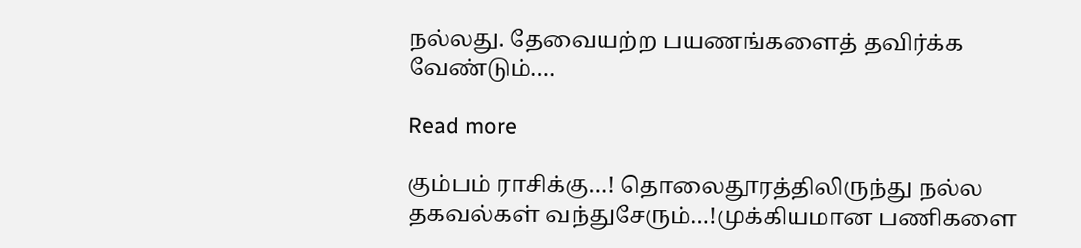நல்லது. தேவையற்ற பயணங்களைத் தவிர்க்க வேண்டும்.…

Read more

கும்பம் ராசிக்கு…! தொலைதூரத்திலிருந்து நல்ல தகவல்கள் வந்துசேரும்…!முக்கியமான பணிகளை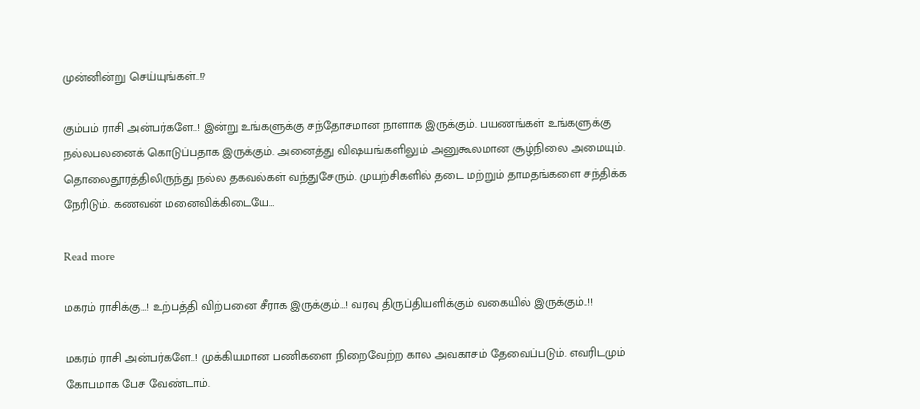முன்னின்று செய்யுங்கள்..!?

கும்பம் ராசி அன்பர்களே..! இன்று உங்களுக்கு சந்தோசமான நாளாக இருக்கும். பயணங்கள் உங்களுக்கு நல்லபலனைக் கொடுப்பதாக இருக்கும். அனைத்து விஷயங்களிலும் அனுகூலமான சூழ்நிலை அமையும். தொலைதூரத்திலிருந்து நல்ல தகவல்கள் வந்துசேரும். முயற்சிகளில் தடை மற்றும் தாமதங்களை சந்திக்க நேரிடும். கணவன் மனைவிக்கிடையே…

Read more

மகரம் ராசிக்கு…! உற்பத்தி விற்பனை சீராக இருக்கும்…! வரவு திருப்தியளிக்கும் வகையில் இருக்கும்..!!

மகரம் ராசி அன்பர்களே..! முக்கியமான பணிகளை நிறைவேற்ற கால அவகாசம் தேவைப்படும். எவரிடமும் கோபமாக பேச வேண்டாம்.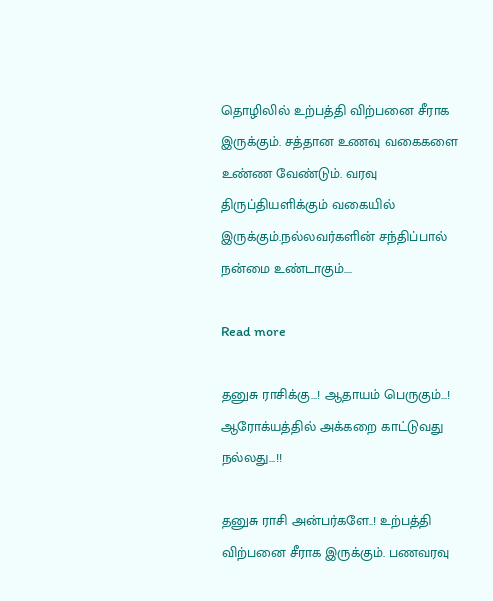தொழிலில் உற்பத்தி விற்பனை சீராக இருக்கும். சத்தான உணவு வகைகளை உண்ண வேண்டும். வரவு திருப்தியளிக்கும் வகையில் இருக்கும்.நல்லவர்களின் சந்திப்பால் நன்மை உண்டாகும்.…

Read more

தனுசு ராசிக்கு…! ஆதாயம் பெருகும்…! ஆரோக்யத்தில் அக்கறை காட்டுவது நல்லது…!!

தனுசு ராசி அன்பர்களே..! உற்பத்தி விற்பனை சீராக இருக்கும். பணவரவு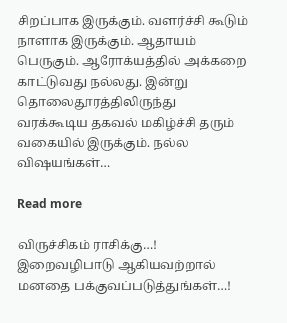சிறப்பாக இருக்கும். வளர்ச்சி கூடும் நாளாக இருக்கும். ஆதாயம் பெருகும். ஆரோக்யத்தில் அக்கறை காட்டுவது நல்லது. இன்று தொலைதூரத்திலிருந்து வரக்கூடிய தகவல் மகிழ்ச்சி தரும் வகையில் இருக்கும். நல்ல விஷயங்கள்…

Read more

விருச்சிகம் ராசிக்கு…! இறைவழிபாடு ஆகியவற்றால் மனதை பக்குவப்படுத்துங்கள்…!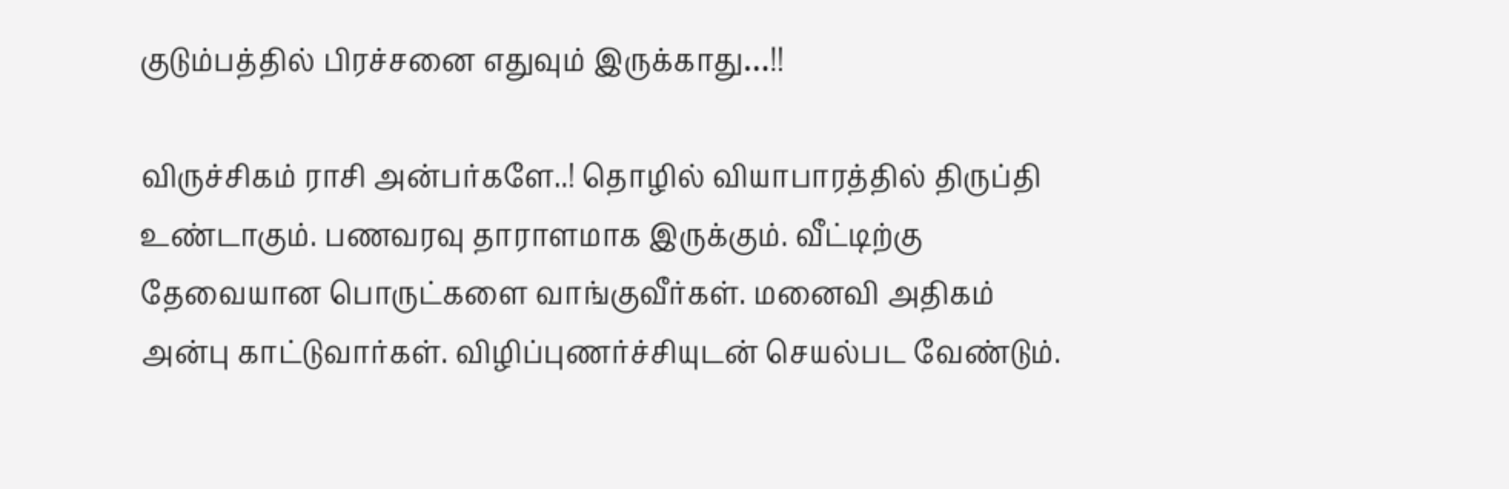குடும்பத்தில் பிரச்சனை எதுவும் இருக்காது…!!

விருச்சிகம் ராசி அன்பர்களே..! தொழில் வியாபாரத்தில் திருப்தி உண்டாகும். பணவரவு தாராளமாக இருக்கும். வீட்டிற்கு தேவையான பொருட்களை வாங்குவீர்கள். மனைவி அதிகம் அன்பு காட்டுவார்கள். விழிப்புணர்ச்சியுடன் செயல்பட வேண்டும்.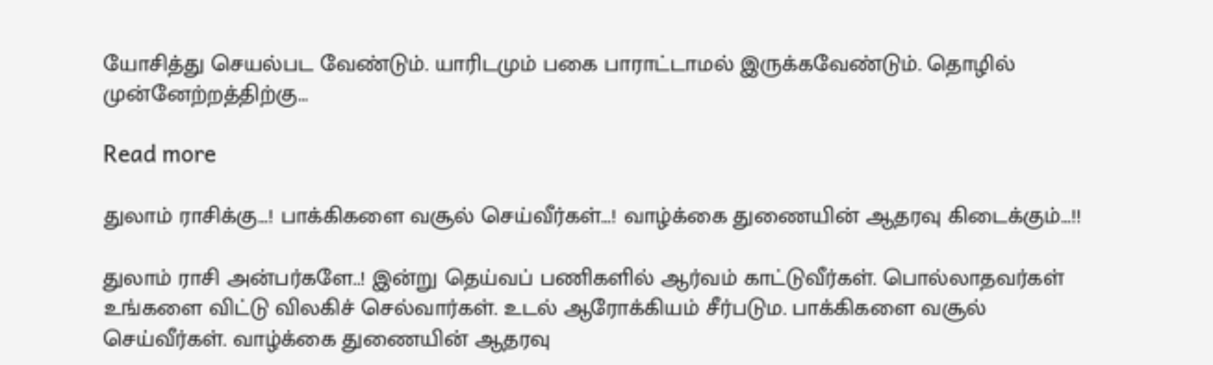யோசித்து செயல்பட வேண்டும். யாரிடமும் பகை பாராட்டாமல் இருக்கவேண்டும். தொழில் முன்னேற்றத்திற்கு…

Read more

துலாம் ராசிக்கு…! பாக்கிகளை வசூல் செய்வீர்கள்…! வாழ்க்கை துணையின் ஆதரவு கிடைக்கும்…!!

துலாம் ராசி அன்பர்களே..! இன்று தெய்வப் பணிகளில் ஆர்வம் காட்டுவீர்கள். பொல்லாதவர்கள் உங்களை விட்டு விலகிச் செல்வார்கள். உடல் ஆரோக்கியம் சீர்படும. பாக்கிகளை வசூல் செய்வீர்கள். வாழ்க்கை துணையின் ஆதரவு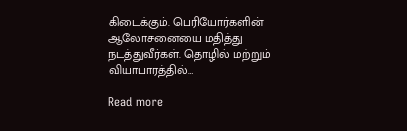கிடைக்கும். பெரியோர்களின் ஆலோசனையை மதித்து நடத்துவீர்கள். தொழில் மற்றும் வியாபாரத்தில்…

Read more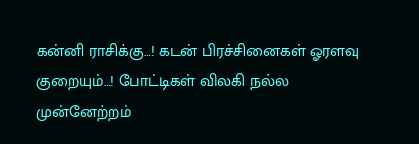கன்னி ராசிக்கு…! கடன் பிரச்சினைகள் ஓரளவு குறையும்…! போட்டிகள் விலகி நல்ல முன்னேற்றம்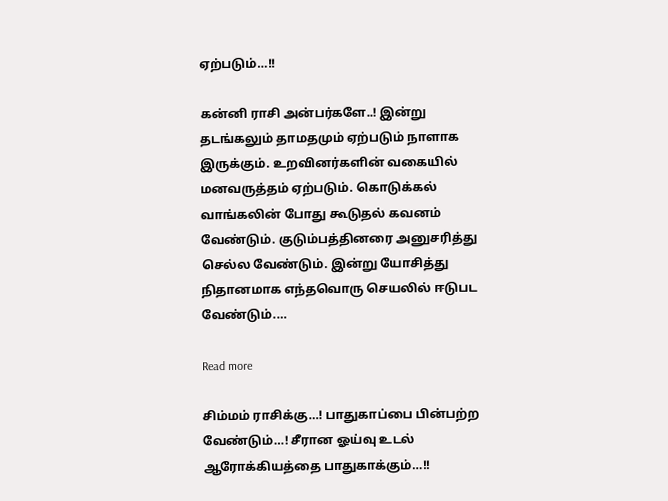ஏற்படும்…!!

கன்னி ராசி அன்பர்களே..! இன்று தடங்கலும் தாமதமும் ஏற்படும் நாளாக இருக்கும். உறவினர்களின் வகையில் மனவருத்தம் ஏற்படும். கொடுக்கல் வாங்கலின் போது கூடுதல் கவனம் வேண்டும். குடும்பத்தினரை அனுசரித்து செல்ல வேண்டும். இன்று யோசித்து நிதானமாக எந்தவொரு செயலில் ஈடுபட வேண்டும்.…

Read more

சிம்மம் ராசிக்கு…! பாதுகாப்பை பின்பற்ற வேண்டும்…! சீரான ஓய்வு உடல் ஆரோக்கியத்தை பாதுகாக்கும்…!!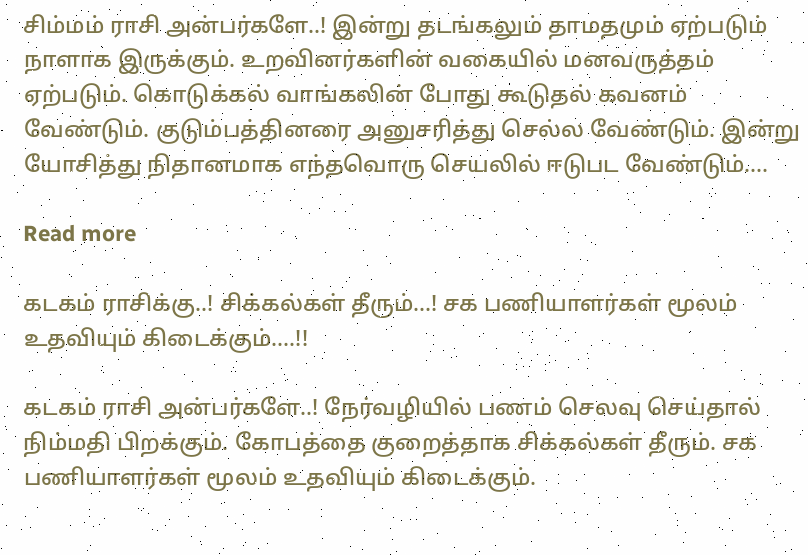சிம்மம் ராசி அன்பர்களே..! இன்று தடங்கலும் தாமதமும் ஏற்படும் நாளாக இருக்கும். உறவினர்களின் வகையில் மனவருத்தம் ஏற்படும். கொடுக்கல் வாங்கலின் போது கூடுதல் கவனம் வேண்டும். குடும்பத்தினரை அனுசரித்து செல்ல வேண்டும். இன்று யோசித்து நிதானமாக எந்தவொரு செயலில் ஈடுபட வேண்டும்.…

Read more

கடகம் ராசிக்கு..! சிக்கல்கள் தீரும்…! சக பணியாளர்கள் மூலம் உதவியும் கிடைக்கும்….!!

கடகம் ராசி அன்பர்களே..! நேர்வழியில் பணம் செலவு செய்தால் நிம்மதி பிறக்கும். கோபத்தை குறைத்தாக சிக்கல்கள் தீரும். சக பணியாளர்கள் மூலம் உதவியும் கிடைக்கும்.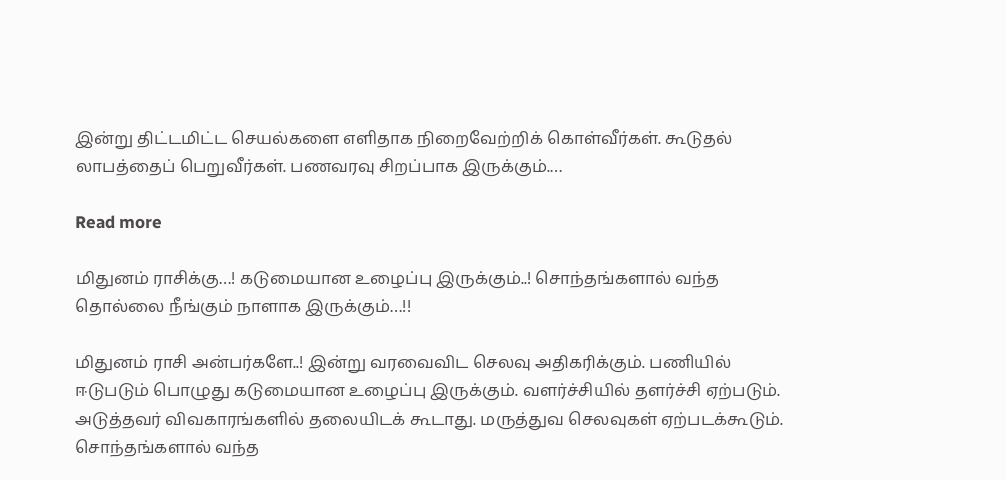இன்று திட்டமிட்ட செயல்களை எளிதாக நிறைவேற்றிக் கொள்வீர்கள். கூடுதல் லாபத்தைப் பெறுவீர்கள். பணவரவு சிறப்பாக இருக்கும்.…

Read more

மிதுனம் ராசிக்கு…! கடுமையான உழைப்பு இருக்கும்..! சொந்தங்களால் வந்த தொல்லை நீங்கும் நாளாக இருக்கும்…!!

மிதுனம் ராசி அன்பர்களே..! இன்று வரவைவிட செலவு அதிகரிக்கும். பணியில் ஈடுபடும் பொழுது கடுமையான உழைப்பு இருக்கும். வளர்ச்சியில் தளர்ச்சி ஏற்படும். அடுத்தவர் விவகாரங்களில் தலையிடக் கூடாது. மருத்துவ செலவுகள் ஏற்படக்கூடும். சொந்தங்களால் வந்த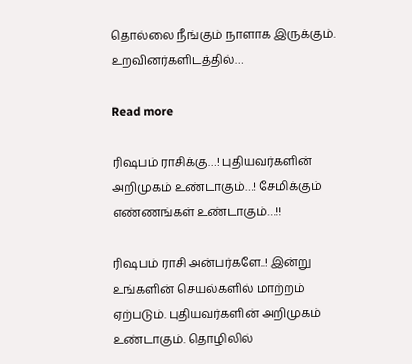தொல்லை நீங்கும் நாளாக இருக்கும். உறவினர்களிடத்தில்…

Read more

ரிஷபம் ராசிக்கு…! புதியவர்களின் அறிமுகம் உண்டாகும்…! சேமிக்கும் எண்ணங்கள் உண்டாகும்…!!

ரிஷபம் ராசி அன்பர்களே..! இன்று உங்களின் செயல்களில் மாற்றம் ஏற்படும். புதியவர்களின் அறிமுகம் உண்டாகும். தொழிலில்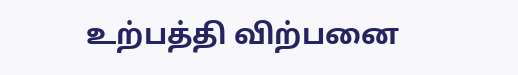உற்பத்தி விற்பனை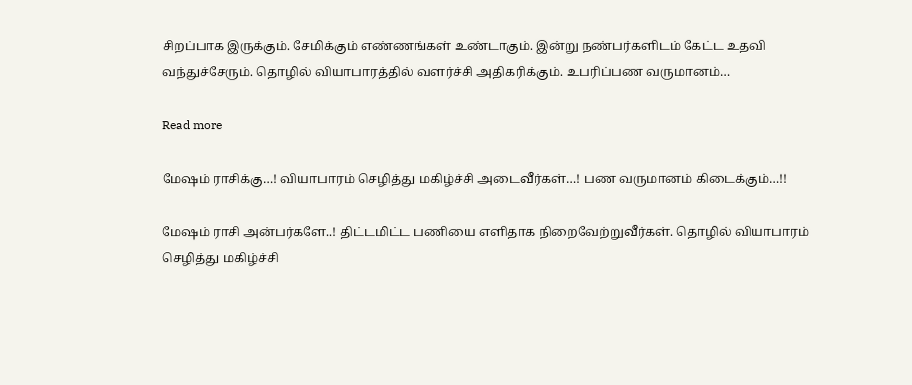சிறப்பாக இருக்கும். சேமிக்கும் எண்ணங்கள் உண்டாகும். இன்று நண்பர்களிடம் கேட்ட உதவி வந்துச்சேரும். தொழில் வியாபாரத்தில் வளர்ச்சி அதிகரிக்கும். உபரிப்பண வருமானம்…

Read more

மேஷம் ராசிக்கு…! வியாபாரம் செழித்து மகிழ்ச்சி அடைவீர்கள்…! பண வருமானம் கிடைக்கும்…!!

மேஷம் ராசி அன்பர்களே..! திட்டமிட்ட பணியை எளிதாக நிறைவேற்றுவீர்கள். தொழில் வியாபாரம் செழித்து மகிழ்ச்சி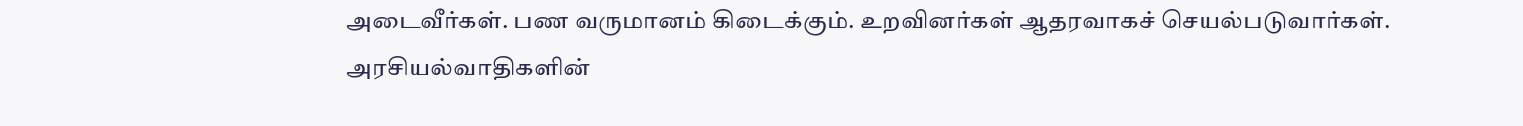அடைவீர்கள். பண வருமானம் கிடைக்கும். உறவினர்கள் ஆதரவாகச் செயல்படுவார்கள். அரசியல்வாதிகளின்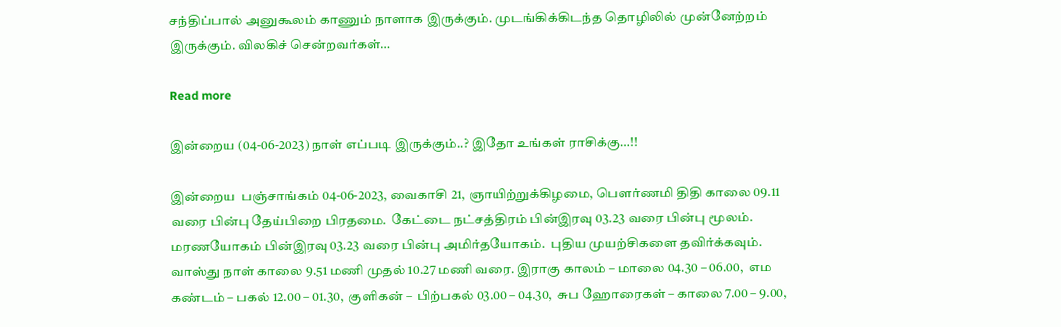சந்திப்பால் அனுகூலம் காணும் நாளாக இருக்கும். முடங்கிக்கிடந்த தொழிலில் முன்னேற்றம் இருக்கும். விலகிச் சென்றவர்கள்…

Read more

இன்றைய (04-06-2023) நாள் எப்படி இருக்கும்..? இதோ உங்கள் ராசிக்கு…!!

இன்றைய  பஞ்சாங்கம் 04-06-2023, வைகாசி 21, ஞாயிற்றுக்கிழமை, பௌர்ணமி திதி காலை 09.11 வரை பின்பு தேய்பிறை பிரதமை.  கேட்டை நட்சத்திரம் பின்இரவு 03.23 வரை பின்பு மூலம்.  மரணயோகம் பின்இரவு 03.23 வரை பின்பு அமிர்தயோகம்.  புதிய முயற்சிகளை தவிர்க்கவும்.  வாஸ்து நாள் காலை 9.51 மணி முதல் 10.27 மணி வரை. இராகு காலம் – மாலை 04.30 – 06.00,  எம கண்டம் – பகல் 12.00 – 01.30,  குளிகன் –  பிற்பகல் 03.00 – 04.30,  சுப ஹோரைகள் – காலை 7.00 – 9.00,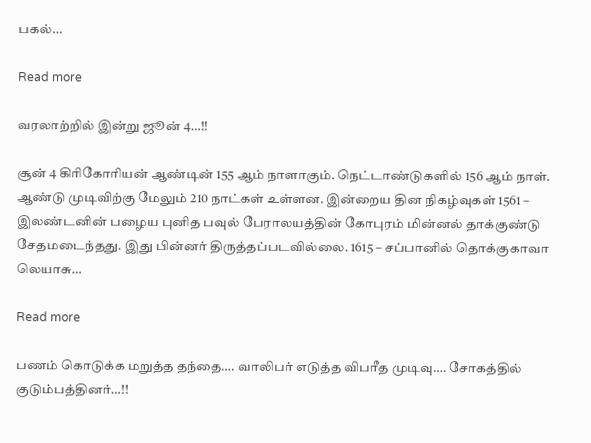பகல்…

Read more

வரலாற்றில் இன்று ஜூன் 4…!!

சூன் 4 கிரிகோரியன் ஆண்டின் 155 ஆம் நாளாகும். நெட்டாண்டுகளில் 156 ஆம் நாள். ஆண்டு முடிவிற்கு மேலும் 210 நாட்கள் உள்ளன. இன்றைய தின நிகழ்வுகள் 1561 – இலண்டனின் பழைய புனித பவுல் பேராலயத்தின் கோபுரம் மின்னல் தாக்குண்டு சேதமடைந்தது. இது பின்னர் திருத்தப்படவில்லை. 1615 – சப்பானில் தொக்குகாவா லெயாசு…

Read more

பணம் கொடுக்க மறுத்த தந்தை…. வாலிபர் எடுத்த விபரீத முடிவு…. சோகத்தில் குடும்பத்தினர்…!!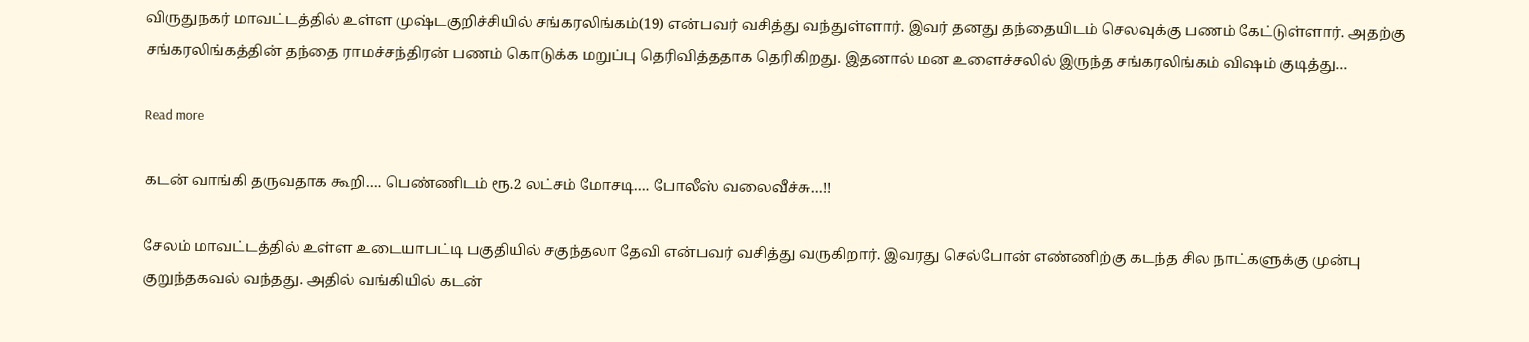விருதுநகர் மாவட்டத்தில் உள்ள முஷ்டகுறிச்சியில் சங்கரலிங்கம்(19) என்பவர் வசித்து வந்துள்ளார். இவர் தனது தந்தையிடம் செலவுக்கு பணம் கேட்டுள்ளார். அதற்கு சங்கரலிங்கத்தின் தந்தை ராமச்சந்திரன் பணம் கொடுக்க மறுப்பு தெரிவித்ததாக தெரிகிறது. இதனால் மன உளைச்சலில் இருந்த சங்கரலிங்கம் விஷம் குடித்து…

Read more

கடன் வாங்கி தருவதாக கூறி…. பெண்ணிடம் ரூ.2 லட்சம் மோசடி…. போலீஸ் வலைவீச்சு…!!

சேலம் மாவட்டத்தில் உள்ள உடையாபட்டி பகுதியில் சகுந்தலா தேவி என்பவர் வசித்து வருகிறார். இவரது செல்போன் எண்ணிற்கு கடந்த சில நாட்களுக்கு முன்பு குறுந்தகவல் வந்தது. அதில் வங்கியில் கடன்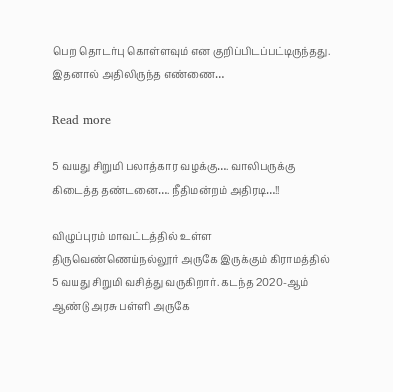பெற தொடர்பு கொள்ளவும் என குறிப்பிடப்பட்டிருந்தது. இதனால் அதிலிருந்த எண்ணை…

Read more

5 வயது சிறுமி பலாத்கார வழக்கு…. வாலிபருக்கு கிடைத்த தண்டனை…. நீதிமன்றம் அதிரடி…!!

விழுப்புரம் மாவட்டத்தில் உள்ள திருவெண்ணெய்நல்லூர் அருகே இருக்கும் கிராமத்தில் 5 வயது சிறுமி வசித்து வருகிறார். கடந்த 2020-ஆம் ஆண்டு அரசு பள்ளி அருகே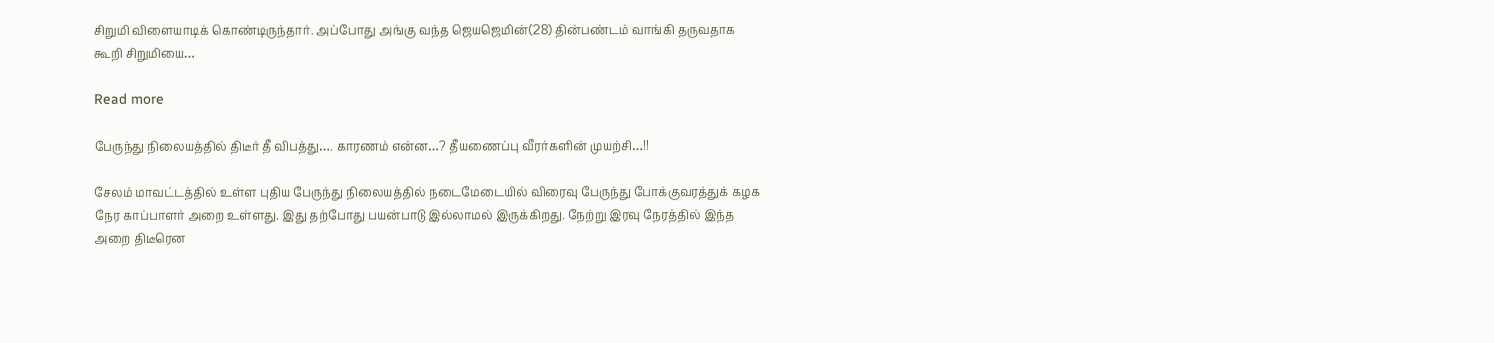சிறுமி விளையாடிக் கொண்டிருந்தார். அப்போது அங்கு வந்த ஜெயஜெமின்(28) தின்பண்டம் வாங்கி தருவதாக கூறி சிறுமியை…

Read more

பேருந்து நிலையத்தில் திடீர் தீ விபத்து…. காரணம் என்ன…? தீயணைப்பு வீரர்களின் முயற்சி…!!

சேலம் மாவட்டத்தில் உள்ள புதிய பேருந்து நிலையத்தில் நடைமேடையில் விரைவு பேருந்து போக்குவரத்துக் கழக நேர காப்பாளர் அறை உள்ளது. இது தற்போது பயன்பாடு இல்லாமல் இருக்கிறது. நேற்று இரவு நேரத்தில் இந்த அறை திடீரென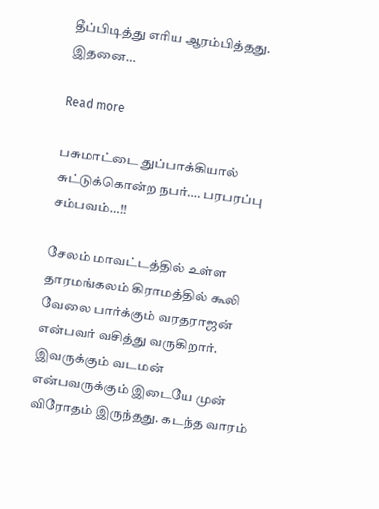தீப்பிடித்து எரிய ஆரம்பித்தது. இதனை…

Read more

பசுமாட்டை துப்பாக்கியால் சுட்டுக்கொன்ற நபர்…. பரபரப்பு சம்பவம்…!!

சேலம் மாவட்டத்தில் உள்ள தாரமங்கலம் கிராமத்தில் கூலி வேலை பார்க்கும் வரதராஜன் என்பவர் வசித்து வருகிறார். இவருக்கும் வடமன் என்பவருக்கும் இடையே முன் விரோதம் இருந்தது. கடந்த வாரம்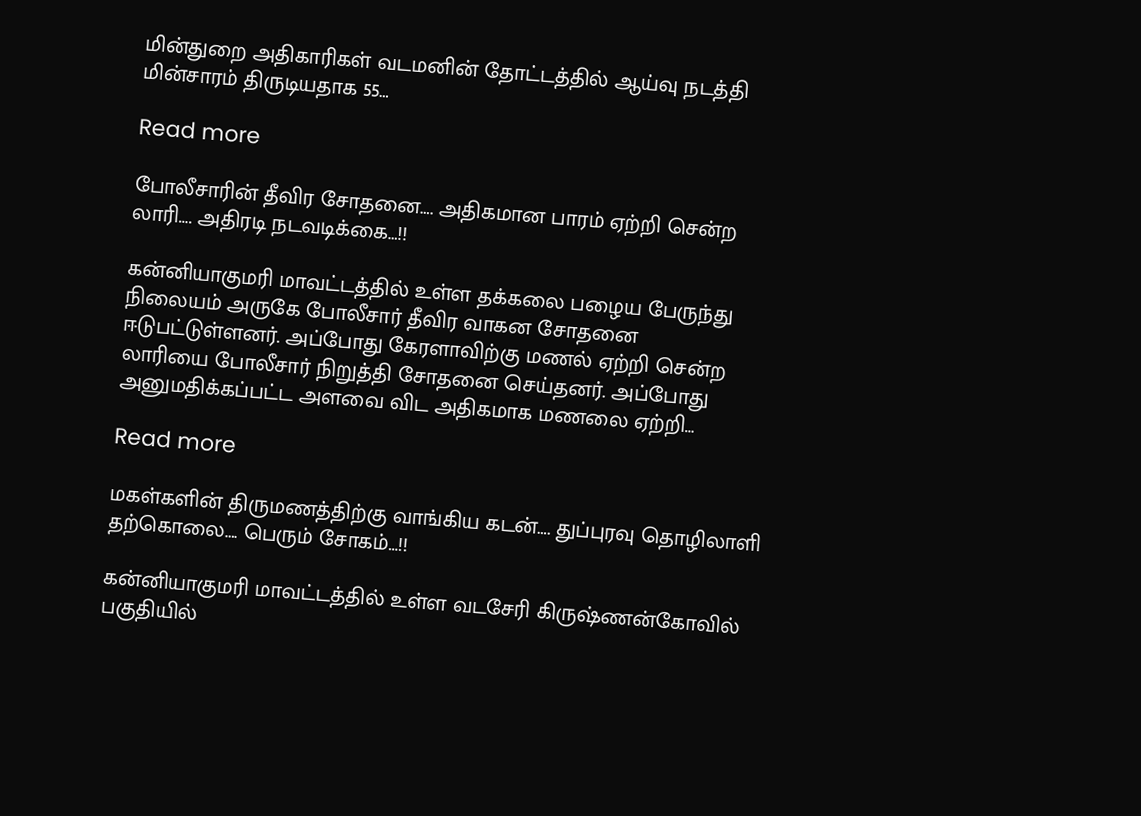மின்துறை அதிகாரிகள் வடமனின் தோட்டத்தில் ஆய்வு நடத்தி மின்சாரம் திருடியதாக 55…

Read more

போலீசாரின் தீவிர சோதனை…. அதிகமான பாரம் ஏற்றி சென்ற லாரி…. அதிரடி நடவடிக்கை…!!

கன்னியாகுமரி மாவட்டத்தில் உள்ள தக்கலை பழைய பேருந்து நிலையம் அருகே போலீசார் தீவிர வாகன சோதனை ஈடுபட்டுள்ளனர். அப்போது கேரளாவிற்கு மணல் ஏற்றி சென்ற லாரியை போலீசார் நிறுத்தி சோதனை செய்தனர். அப்போது அனுமதிக்கப்பட்ட அளவை விட அதிகமாக மணலை ஏற்றி…

Read more

மகள்களின் திருமணத்திற்கு வாங்கிய கடன்…. துப்புரவு தொழிலாளி தற்கொலை…. பெரும் சோகம்…!!

கன்னியாகுமரி மாவட்டத்தில் உள்ள வடசேரி கிருஷ்ணன்கோவில் பகுதியில்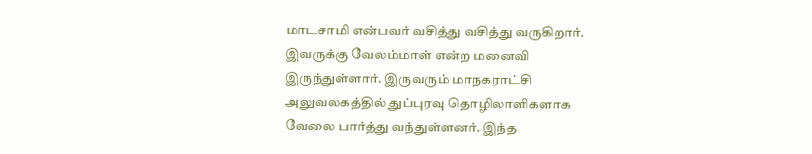மாடசாமி என்பவர் வசித்து வசித்து வருகிறார். இவருக்கு வேலம்மாள் என்ற மனைவி இருந்துள்ளார். இருவரும் மாநகராட்சி அலுவலகத்தில் துப்புரவு தொழிலாளிகளாக வேலை பார்த்து வந்துள்ளனர். இந்த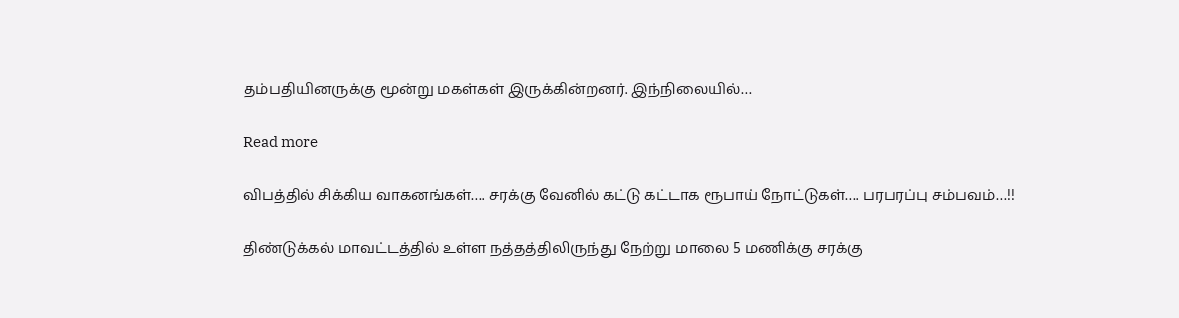தம்பதியினருக்கு மூன்று மகள்கள் இருக்கின்றனர். இந்நிலையில்…

Read more

விபத்தில் சிக்கிய வாகனங்கள்…. சரக்கு வேனில் கட்டு கட்டாக ரூபாய் நோட்டுகள்…. பரபரப்பு சம்பவம்…!!

திண்டுக்கல் மாவட்டத்தில் உள்ள நத்தத்திலிருந்து நேற்று மாலை 5 மணிக்கு சரக்கு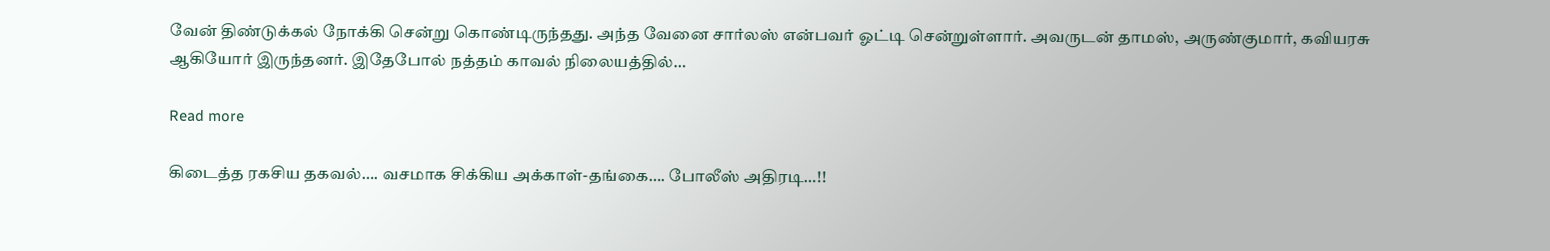வேன் திண்டுக்கல் நோக்கி சென்று கொண்டிருந்தது. அந்த வேனை சார்லஸ் என்பவர் ஓட்டி சென்றுள்ளார். அவருடன் தாமஸ், அருண்குமார், கவியரசு ஆகியோர் இருந்தனர். இதேபோல் நத்தம் காவல் நிலையத்தில்…

Read more

கிடைத்த ரகசிய தகவல்…. வசமாக சிக்கிய அக்காள்-தங்கை…. போலீஸ் அதிரடி…!!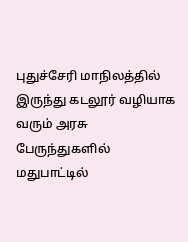புதுச்சேரி மாநிலத்தில் இருந்து கடலூர் வழியாக வரும் அரசு பேருந்துகளில் மதுபாட்டில்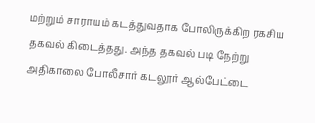மற்றும் சாராயம் கடத்துவதாக போலிருக்கிற ரகசிய தகவல் கிடைத்தது. அந்த தகவல் படி நேற்று அதிகாலை போலீசார் கடலூர் ஆல்பேட்டை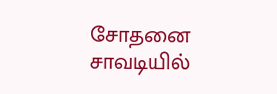சோதனை சாவடியில்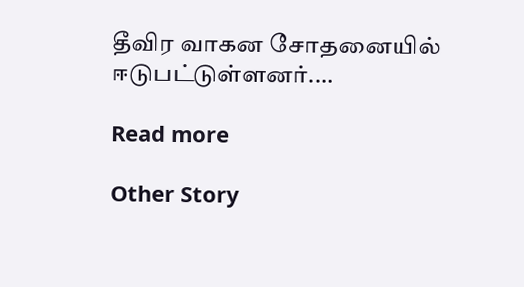தீவிர வாகன சோதனையில் ஈடுபட்டுள்ளனர்.…

Read more

Other Story